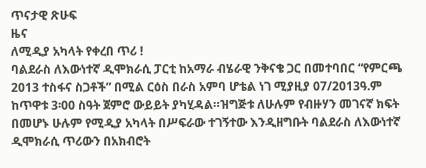ጥናታዊ ጽሁፍ
ዜና
ለሚዲያ አካላት የቀረበ ጥሪ !
ባልደራስ ለእውነተኛ ዲሞክራሲ ፓርቲ ከአማራ ብሄራዊ ንቅናቄ ጋር በመተባበር “የምርጫ 2013 ተስፋና ስጋቶች” በሚል ርዕስ በራስ አምባ ሆቴል ነገ ሚያዚያ 07/2013ዓ.ም ከጥዋቱ 3፡00 ስዓት ጀምሮ ውይይት ያካሂዳል።ዝግጅቱ ለሁሉም የብዙሃን መገናኛ ክፍት በመሆኑ ሁሉም የሚዲያ አካላት በሥፍራው ተገኝተው እንዲዘግቡት ባልደራስ ለእውነተኛ ዲሞክራሲ ጥሪውን በአክብሮት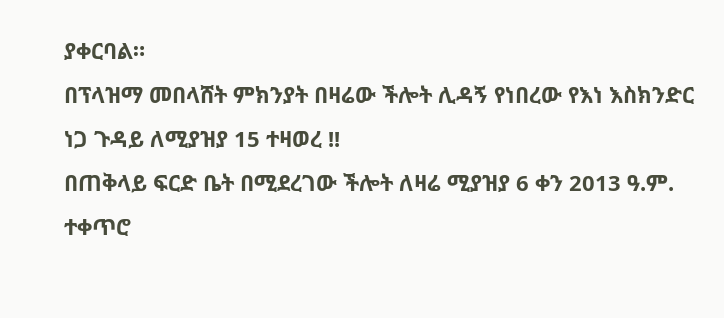ያቀርባል።
በፕላዝማ መበላሸት ምክንያት በዛሬው ችሎት ሊዳኝ የነበረው የእነ እስክንድር ነጋ ጉዳይ ለሚያዝያ 15 ተዛወረ !!
በጠቅላይ ፍርድ ቤት በሚደረገው ችሎት ለዛሬ ሚያዝያ 6 ቀን 2013 ዓ.ም. ተቀጥሮ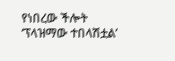የነበረው ችሎት ‘ፕላዝማው ተበላሽቷል’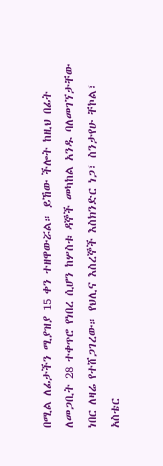በሚል ለፊታችን ሚያዝያ 15 ቀን ተዘዋውሯል። ይኸው ችሎት ከዚህ በፊት ለመጋቢት 28 ተቀጥሮ የነበረ ሲሆን ከሦስቱ ዳኞች መካከል አንዱ ባለመገኘታቸው ነበር ለዛሬ የተሸጋገረው። የህሊና እስረኞች እስክንድር ነጋ፣ ስንታየሁ ቸኮል፣ አስቴር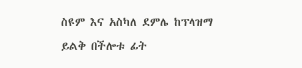ስዩም እና አስካለ ደምሌ ከፕላዝማ ይልቅ በችሎቱ ፊት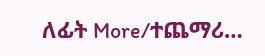ለፊት More/ተጨማሪ…